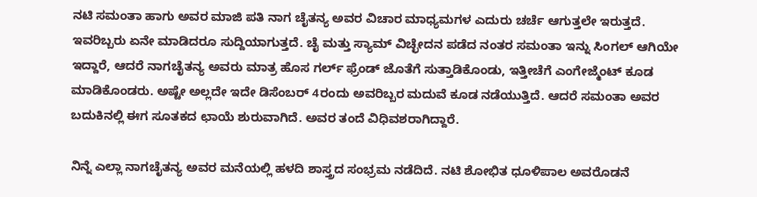ನಟಿ ಸಮಂತಾ ಹಾಗು ಅವರ ಮಾಜಿ ಪತಿ ನಾಗ ಚೈತನ್ಯ ಅವರ ವಿಚಾರ ಮಾಧ್ಯಮಗಳ ಎದುರು ಚರ್ಚೆ ಆಗುತ್ತಲೇ ಇರುತ್ತದೆ. ಇವರಿಬ್ಬರು ಏನೇ ಮಾಡಿದರೂ ಸುದ್ದಿಯಾಗುತ್ತದೆ. ಚೈ ಮತ್ತು ಸ್ಯಾಮ್ ವಿಚ್ಛೇದನ ಪಡೆದ ನಂತರ ಸಮಂತಾ ಇನ್ನು ಸಿಂಗಲ್ ಆಗಿಯೇ ಇದ್ದಾರೆ, ಆದರೆ ನಾಗಚೈತನ್ಯ ಅವರು ಮಾತ್ರ ಹೊಸ ಗರ್ಲ್ ಫ್ರೆಂಡ್ ಜೊತೆಗೆ ಸುತ್ತಾಡಿಕೊಂಡು, ಇತ್ತೀಚೆಗೆ ಎಂಗೇಜ್ಮೆಂಟ್ ಕೂಡ ಮಾಡಿಕೊಂಡರು. ಅಷ್ಟೇ ಅಲ್ಲದೇ ಇದೇ ಡಿಸೆಂಬರ್ 4ರಂದು ಅವರಿಬ್ಬರ ಮದುವೆ ಕೂಡ ನಡೆಯುತ್ತಿದೆ. ಆದರೆ ಸಮಂತಾ ಅವರ ಬದುಕಿನಲ್ಲಿ ಈಗ ಸೂತಕದ ಛಾಯೆ ಶುರುವಾಗಿದೆ. ಅವರ ತಂದೆ ವಿಧಿವಶರಾಗಿದ್ದಾರೆ.

ನಿನ್ನೆ ಎಲ್ಲಾ ನಾಗಚೈತನ್ಯ ಅವರ ಮನೆಯಲ್ಲಿ ಹಳದಿ ಶಾಸ್ತ್ರದ ಸಂಭ್ರಮ ನಡೆದಿದೆ. ನಟಿ ಶೋಭಿತ ಧೂಳಿಪಾಲ ಅವರೊಡನೆ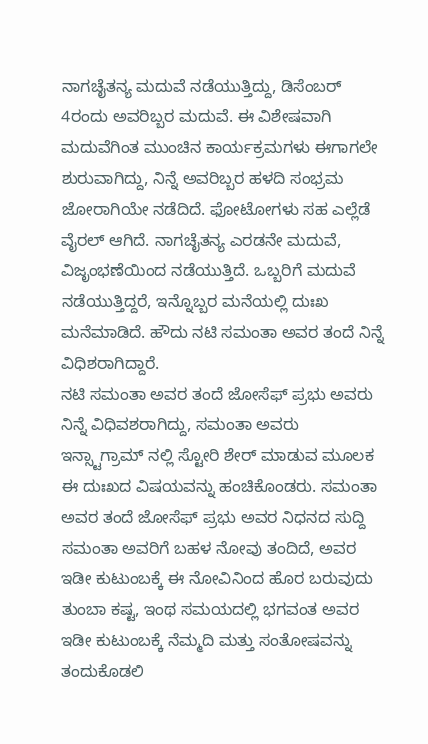ನಾಗಚೈತನ್ಯ ಮದುವೆ ನಡೆಯುತ್ತಿದ್ದು, ಡಿಸೆಂಬರ್ 4ರಂದು ಅವರಿಬ್ಬರ ಮದುವೆ. ಈ ವಿಶೇಷವಾಗಿ ಮದುವೆಗಿಂತ ಮುಂಚಿನ ಕಾರ್ಯಕ್ರಮಗಳು ಈಗಾಗಲೇ ಶುರುವಾಗಿದ್ದು, ನಿನ್ನೆ ಅವರಿಬ್ಬರ ಹಳದಿ ಸಂಭ್ರಮ ಜೋರಾಗಿಯೇ ನಡೆದಿದೆ. ಫೋಟೋಗಳು ಸಹ ಎಲ್ಲೆಡೆ ವೈರಲ್ ಆಗಿದೆ. ನಾಗಚೈತನ್ಯ ಎರಡನೇ ಮದುವೆ, ವಿಜೃಂಭಣೆಯಿಂದ ನಡೆಯುತ್ತಿದೆ. ಒಬ್ಬರಿಗೆ ಮದುವೆ ನಡೆಯುತ್ತಿದ್ದರೆ, ಇನ್ನೊಬ್ಬರ ಮನೆಯಲ್ಲಿ ದುಃಖ ಮನೆಮಾಡಿದೆ. ಹೌದು ನಟಿ ಸಮಂತಾ ಅವರ ತಂದೆ ನಿನ್ನೆ ವಿಧಿಶರಾಗಿದ್ದಾರೆ.
ನಟಿ ಸಮಂತಾ ಅವರ ತಂದೆ ಜೋಸೆಫ್ ಪ್ರಭು ಅವರು ನಿನ್ನೆ ವಿಧಿವಶರಾಗಿದ್ದು, ಸಮಂತಾ ಅವರು ಇನ್ಸ್ಟಾಗ್ರಾಮ್ ನಲ್ಲಿ ಸ್ಟೋರಿ ಶೇರ್ ಮಾಡುವ ಮೂಲಕ ಈ ದುಃಖದ ವಿಷಯವನ್ನು ಹಂಚಿಕೊಂಡರು. ಸಮಂತಾ ಅವರ ತಂದೆ ಜೋಸೆಫ್ ಪ್ರಭು ಅವರ ನಿಧನದ ಸುದ್ದಿ ಸಮಂತಾ ಅವರಿಗೆ ಬಹಳ ನೋವು ತಂದಿದೆ, ಅವರ ಇಡೀ ಕುಟುಂಬಕ್ಕೆ ಈ ನೋವಿನಿಂದ ಹೊರ ಬರುವುದು ತುಂಬಾ ಕಷ್ಟ, ಇಂಥ ಸಮಯದಲ್ಲಿ ಭಗವಂತ ಅವರ ಇಡೀ ಕುಟುಂಬಕ್ಕೆ ನೆಮ್ಮದಿ ಮತ್ತು ಸಂತೋಷವನ್ನು ತಂದುಕೊಡಲಿ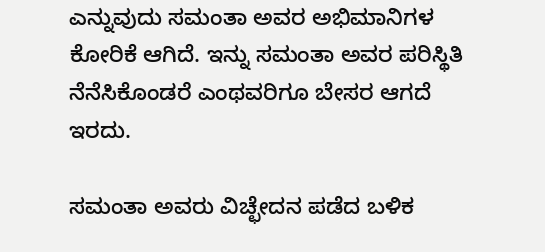ಎನ್ನುವುದು ಸಮಂತಾ ಅವರ ಅಭಿಮಾನಿಗಳ ಕೋರಿಕೆ ಆಗಿದೆ. ಇನ್ನು ಸಮಂತಾ ಅವರ ಪರಿಸ್ಥಿತಿ ನೆನೆಸಿಕೊಂಡರೆ ಎಂಥವರಿಗೂ ಬೇಸರ ಆಗದೆ ಇರದು.

ಸಮಂತಾ ಅವರು ವಿಚ್ಛೇದನ ಪಡೆದ ಬಳಿಕ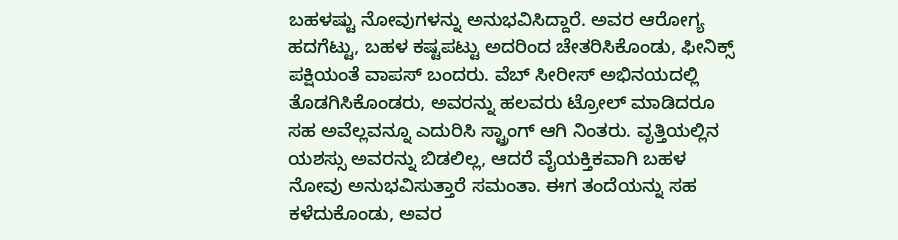ಬಹಳಷ್ಟು ನೋವುಗಳನ್ನು ಅನುಭವಿಸಿದ್ದಾರೆ. ಅವರ ಆರೋಗ್ಯ ಹದಗೆಟ್ಟು, ಬಹಳ ಕಷ್ಟಪಟ್ಟು ಅದರಿಂದ ಚೇತರಿಸಿಕೊಂಡು, ಫೀನಿಕ್ಸ್ ಪಕ್ಷಿಯಂತೆ ವಾಪಸ್ ಬಂದರು. ವೆಬ್ ಸೀರೀಸ್ ಅಭಿನಯದಲ್ಲಿ ತೊಡಗಿಸಿಕೊಂಡರು, ಅವರನ್ನು ಹಲವರು ಟ್ರೋಲ್ ಮಾಡಿದರೂ ಸಹ ಅವೆಲ್ಲವನ್ನೂ ಎದುರಿಸಿ ಸ್ಟ್ರಾಂಗ್ ಆಗಿ ನಿಂತರು. ವೃತ್ತಿಯಲ್ಲಿನ ಯಶಸ್ಸು ಅವರನ್ನು ಬಿಡಲಿಲ್ಲ, ಆದರೆ ವೈಯಕ್ತಿಕವಾಗಿ ಬಹಳ ನೋವು ಅನುಭವಿಸುತ್ತಾರೆ ಸಮಂತಾ. ಈಗ ತಂದೆಯನ್ನು ಸಹ ಕಳೆದುಕೊಂಡು, ಅವರ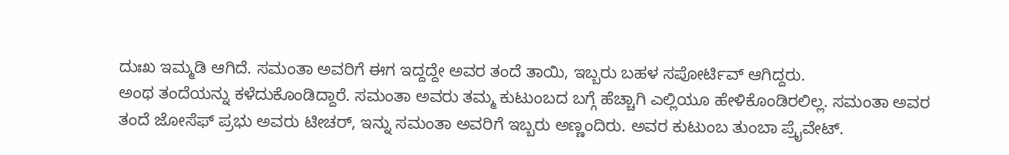ದುಃಖ ಇಮ್ಮಡಿ ಆಗಿದೆ. ಸಮಂತಾ ಅವರಿಗೆ ಈಗ ಇದ್ದದ್ದೇ ಅವರ ತಂದೆ ತಾಯಿ, ಇಬ್ಬರು ಬಹಳ ಸಪೋರ್ಟಿವ್ ಆಗಿದ್ದರು.
ಅಂಥ ತಂದೆಯನ್ನು ಕಳೆದುಕೊಂಡಿದ್ದಾರೆ. ಸಮಂತಾ ಅವರು ತಮ್ಮ ಕುಟುಂಬದ ಬಗ್ಗೆ ಹೆಚ್ಚಾಗಿ ಎಲ್ಲಿಯೂ ಹೇಳಿಕೊಂಡಿರಲಿಲ್ಲ. ಸಮಂತಾ ಅವರ ತಂದೆ ಜೋಸೆಫ್ ಪ್ರಭು ಅವರು ಟೀಚರ್, ಇನ್ನು ಸಮಂತಾ ಅವರಿಗೆ ಇಬ್ಬರು ಅಣ್ಣಂದಿರು. ಅವರ ಕುಟುಂಬ ತುಂಬಾ ಪ್ರೈವೇಟ್.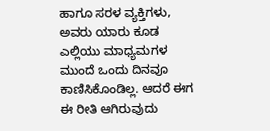ಹಾಗೂ ಸರಳ ವ್ಯಕ್ತಿಗಳು, ಅವರು ಯಾರು ಕೂಡ ಎಲ್ಲಿಯು ಮಾಧ್ಯಮಗಳ ಮುಂದೆ ಒಂದು ದಿನವೂ ಕಾಣಿಸಿಕೊಂಡಿಲ್ಲ. ಆದರೆ ಈಗ ಈ ರೀತಿ ಆಗಿರುವುದು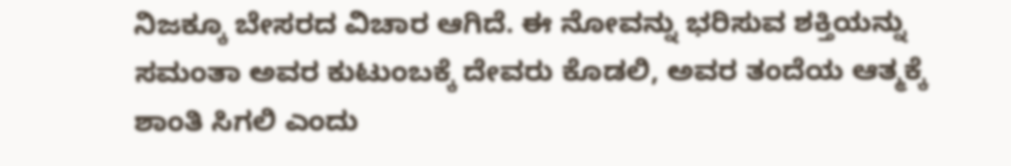ನಿಜಕ್ಕೂ ಬೇಸರದ ವಿಚಾರ ಆಗಿದೆ. ಈ ನೋವನ್ನು ಭರಿಸುವ ಶಕ್ತಿಯನ್ನು ಸಮಂತಾ ಅವರ ಕುಟುಂಬಕ್ಕೆ ದೇವರು ಕೊಡಲಿ, ಅವರ ತಂದೆಯ ಆತ್ಮಕ್ಕೆ ಶಾಂತಿ ಸಿಗಲಿ ಎಂದು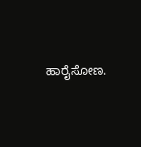ಹಾರೈಸೋಣ.